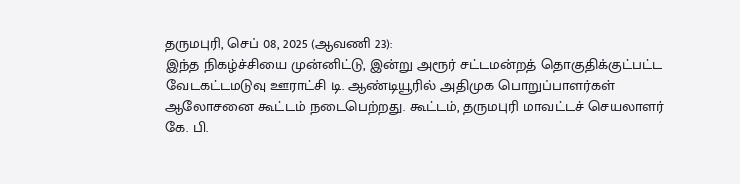தருமபுரி, செப் 08, 2025 (ஆவணி 23):
இந்த நிகழ்ச்சியை முன்னிட்டு, இன்று அரூர் சட்டமன்றத் தொகுதிக்குட்பட்ட வேடகட்டமடுவு ஊராட்சி டி. ஆண்டியூரில் அதிமுக பொறுப்பாளர்கள் ஆலோசனை கூட்டம் நடைபெற்றது. கூட்டம், தருமபுரி மாவட்டச் செயலாளர் கே. பி.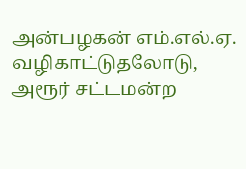அன்பழகன் எம்.எல்.ஏ. வழிகாட்டுதலோடு, அரூர் சட்டமன்ற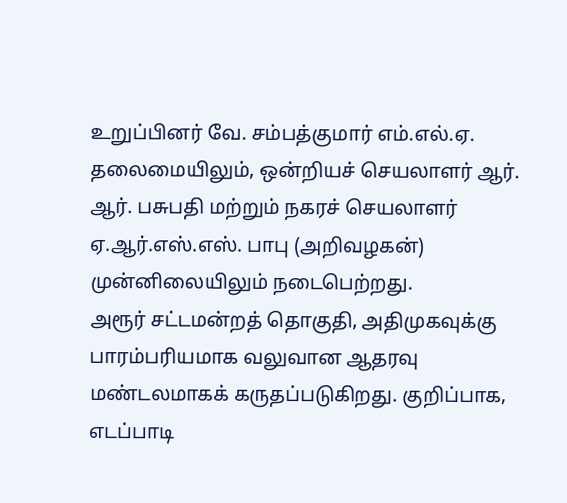உறுப்பினர் வே. சம்பத்குமார் எம்.எல்.ஏ. தலைமையிலும், ஒன்றியச் செயலாளர் ஆர். ஆர். பசுபதி மற்றும் நகரச் செயலாளர் ஏ.ஆர்.எஸ்.எஸ். பாபு (அறிவழகன்) முன்னிலையிலும் நடைபெற்றது.
அரூர் சட்டமன்றத் தொகுதி, அதிமுகவுக்கு பாரம்பரியமாக வலுவான ஆதரவு மண்டலமாகக் கருதப்படுகிறது. குறிப்பாக, எடப்பாடி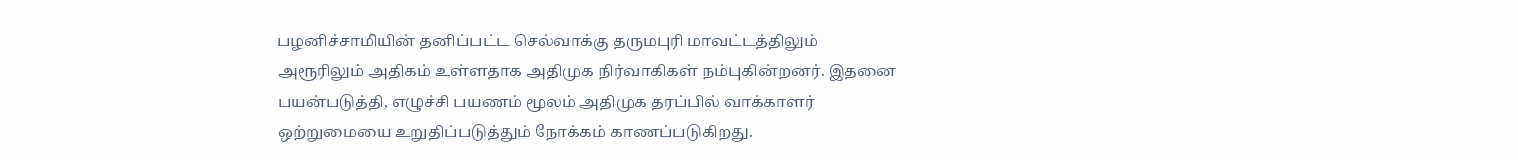பழனிச்சாமியின் தனிப்பட்ட செல்வாக்கு தருமபுரி மாவட்டத்திலும் அரூரிலும் அதிகம் உள்ளதாக அதிமுக நிர்வாகிகள் நம்புகின்றனர். இதனை பயன்படுத்தி, எழுச்சி பயணம் மூலம் அதிமுக தரப்பில் வாக்காளர் ஒற்றுமையை உறுதிப்படுத்தும் நோக்கம் காணப்படுகிறது.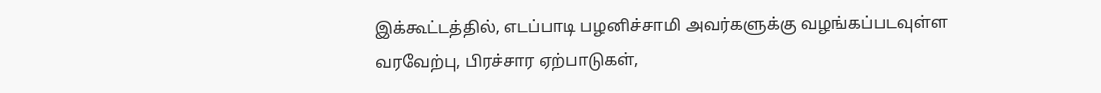இக்கூட்டத்தில், எடப்பாடி பழனிச்சாமி அவர்களுக்கு வழங்கப்படவுள்ள வரவேற்பு, பிரச்சார ஏற்பாடுகள்,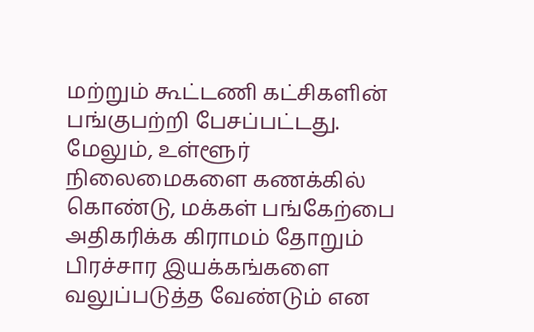மற்றும் கூட்டணி கட்சிகளின் பங்குபற்றி பேசப்பட்டது. மேலும், உள்ளூர் நிலைமைகளை கணக்கில் கொண்டு, மக்கள் பங்கேற்பை அதிகரிக்க கிராமம் தோறும் பிரச்சார இயக்கங்களை வலுப்படுத்த வேண்டும் என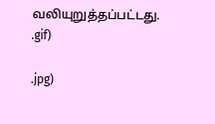வலியுறுத்தப்பட்டது.
.gif)

.jpg)